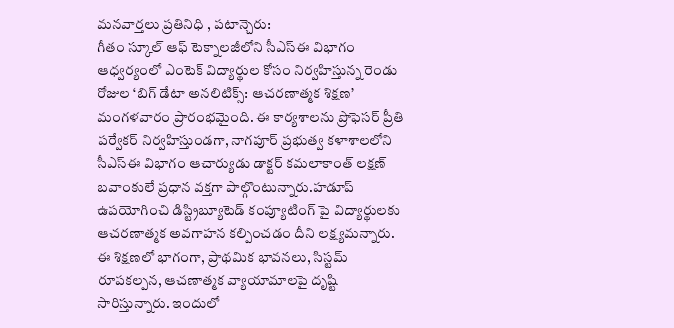మనవార్తలు ప్రతినిధి , పటాన్చెరు:
గీతం స్కూల్ ఆఫ్ టెక్నాలజీలోని సీఎస్ఈ విభాగం ఆధ్వర్యంలో ఎంటెక్ విద్యార్థుల కోసం నిర్వహిస్తున్న రెండు రోజుల ‘బిగ్ డేటా అనలిటిక్స్: ఆచరణాత్మక శిక్షణ’ మంగళవారం ప్రారంభమైంది. ఈ కార్యశాలను ప్రొఫెసర్ ప్రీతి పర్వేకర్ నిర్వహిస్తుండగా, నాగపూర్ ప్రభుత్వ కళాశాలలోని సీఎస్ఈ విభాగం ఆచార్యుడు డాక్టర్ కమలాకాంత్ లక్షణ్ బవాంకులే ప్రధాన వక్తగా పాల్గొంటున్నారు.హడూప్ ఉపయోగించి డిస్ట్రిబ్యూటెడ్ కంప్యూటింగ్ పై విద్యార్థులకు ఆచరణాత్మక అవగాహన కల్పించడం దీని లక్ష్యమన్నారు. ఈ శిక్షణలో భాగంగా, ప్రాథమిక భావనలు, సిస్టమ్ రూపకల్పన, ఆచణాత్మక వ్యాయామాలపై దృష్టి సారిస్తున్నారు. ఇందులో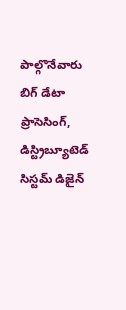పాల్గొనేవారు బిగ్ డేటా ప్రాసెసింగ్, డిస్ట్రిబ్యూటెడ్ సిస్టమ్ డిజైన్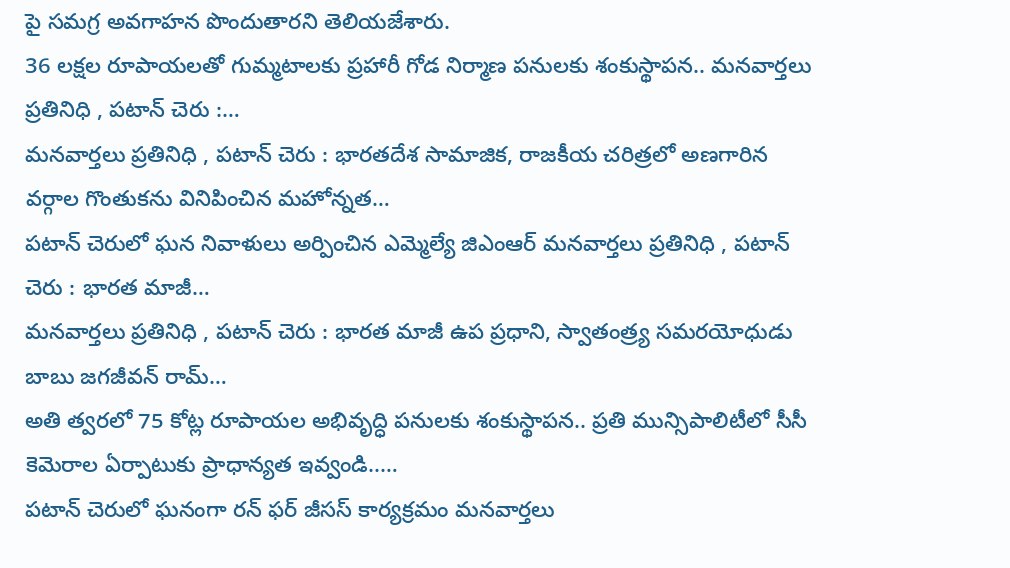పై సమగ్ర అవగాహన పొందుతారని తెలియజేశారు.
36 లక్షల రూపాయలతో గుమ్మటాలకు ప్రహారీ గోడ నిర్మాణ పనులకు శంకుస్థాపన.. మనవార్తలు ప్రతినిధి , పటాన్ చెరు :…
మనవార్తలు ప్రతినిధి , పటాన్ చెరు : భారతదేశ సామాజిక, రాజకీయ చరిత్రలో అణగారిన వర్గాల గొంతుకను వినిపించిన మహోన్నత…
పటాన్ చెరులో ఘన నివాళులు అర్పించిన ఎమ్మెల్యే జిఎంఆర్ మనవార్తలు ప్రతినిధి , పటాన్ చెరు : భారత మాజీ…
మనవార్తలు ప్రతినిధి , పటాన్ చెరు : భారత మాజీ ఉప ప్రధాని, స్వాతంత్ర్య సమరయోధుడు బాబు జగజీవన్ రామ్…
అతి త్వరలో 75 కోట్ల రూపాయల అభివృద్ధి పనులకు శంకుస్థాపన.. ప్రతి మున్సిపాలిటీలో సీసీ కెమెరాల ఏర్పాటుకు ప్రాధాన్యత ఇవ్వండి..…
పటాన్ చెరులో ఘనంగా రన్ ఫర్ జీసస్ కార్యక్రమం మనవార్తలు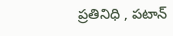ప్రతినిధి , పటాన్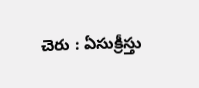చెరు : ఏసుక్రీస్తు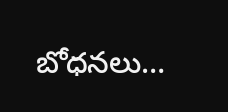బోధనలు…